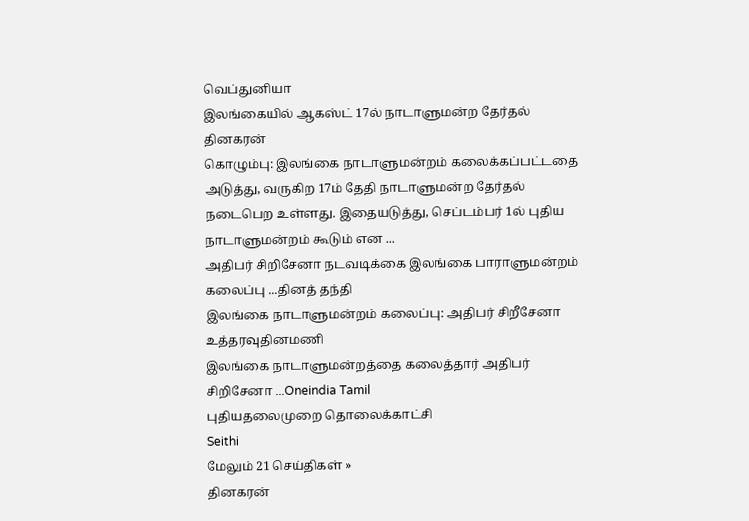வெப்துனியா
இலங்கையில் ஆகஸ்ட் 17ல் நாடாளுமன்ற தேர்தல்
தினகரன்
கொழும்பு: இலங்கை நாடாளுமன்றம் கலைக்கப்பட்டதை அடுத்து, வருகிற 17ம் தேதி நாடாளுமன்ற தேர்தல் நடைபெற உள்ளது. இதையடுத்து, செப்டம்பர் 1ல் புதிய நாடாளுமன்றம் கூடும் என ...
அதிபர் சிறிசேனா நடவடிக்கை இலங்கை பாராளுமன்றம் கலைப்பு ...தினத் தந்தி
இலங்கை நாடாளுமன்றம் கலைப்பு: அதிபர் சிறீசேனா உத்தரவுதினமணி
இலங்கை நாடாளுமன்றத்தை கலைத்தார் அதிபர் சிறிசேனா ...Oneindia Tamil
புதியதலைமுறை தொலைக்காட்சி
Seithi
மேலும் 21 செய்திகள் »
தினகரன்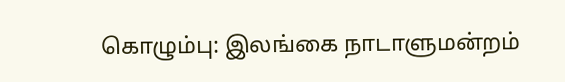கொழும்பு: இலங்கை நாடாளுமன்றம்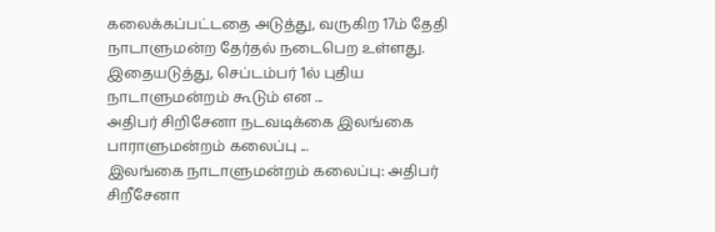கலைக்கப்பட்டதை அடுத்து, வருகிற 17ம் தேதி நாடாளுமன்ற தேர்தல் நடைபெற உள்ளது. இதையடுத்து, செப்டம்பர் 1ல் புதிய நாடாளுமன்றம் கூடும் என ...
அதிபர் சிறிசேனா நடவடிக்கை இலங்கை பாராளுமன்றம் கலைப்பு ...
இலங்கை நாடாளுமன்றம் கலைப்பு: அதிபர் சிறீசேனா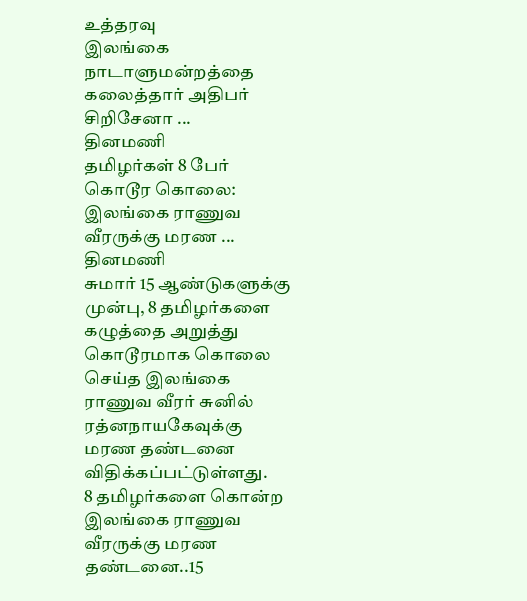உத்தரவு
இலங்கை நாடாளுமன்றத்தை கலைத்தார் அதிபர் சிறிசேனா ...
தினமணி
தமிழர்கள் 8 பேர் கொடூர கொலை: இலங்கை ராணுவ வீரருக்கு மரண ...
தினமணி
சுமார் 15 ஆண்டுகளுக்கு முன்பு, 8 தமிழர்களை கழுத்தை அறுத்து கொடூரமாக கொலை செய்த இலங்கை ராணுவ வீரர் சுனில் ரத்னநாயகேவுக்கு மரண தண்டனை விதிக்கப்பட்டுள்ளது.
8 தமிழர்களை கொன்ற இலங்கை ராணுவ வீரருக்கு மரண தண்டனை..15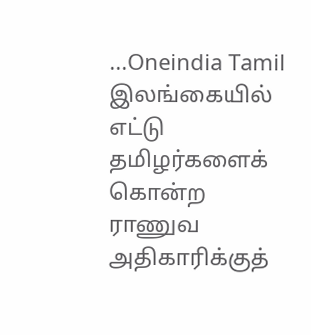...Oneindia Tamil
இலங்கையில் எட்டு தமிழர்களைக் கொன்ற ராணுவ அதிகாரிக்குத்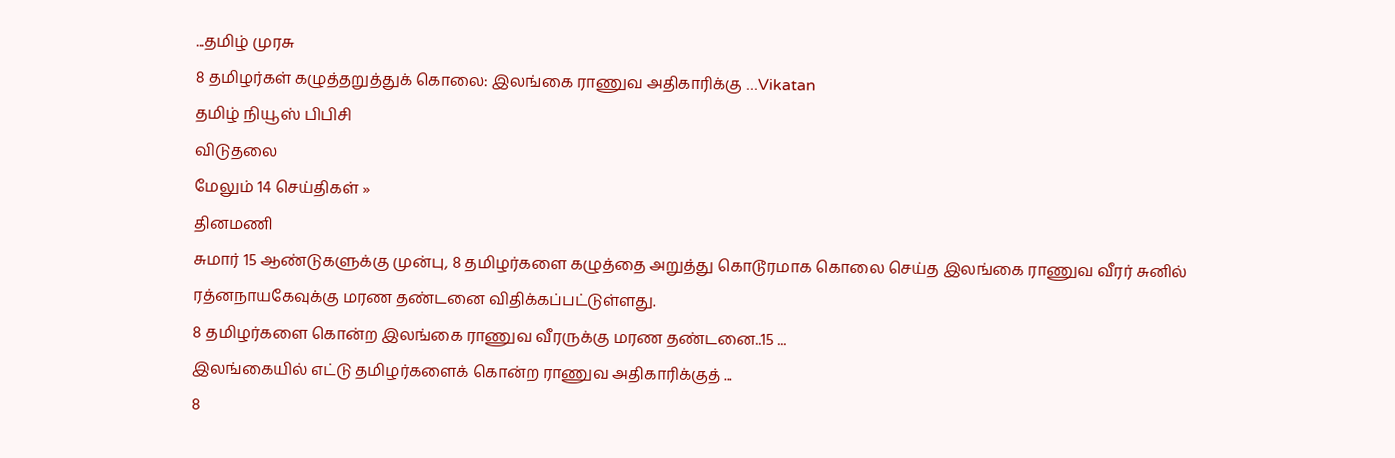...தமிழ் முரசு
8 தமிழர்கள் கழுத்தறுத்துக் கொலை: இலங்கை ராணுவ அதிகாரிக்கு ...Vikatan
தமிழ் நியூஸ் பிபிசி
விடுதலை
மேலும் 14 செய்திகள் »
தினமணி
சுமார் 15 ஆண்டுகளுக்கு முன்பு, 8 தமிழர்களை கழுத்தை அறுத்து கொடூரமாக கொலை செய்த இலங்கை ராணுவ வீரர் சுனில் ரத்னநாயகேவுக்கு மரண தண்டனை விதிக்கப்பட்டுள்ளது.
8 தமிழர்களை கொன்ற இலங்கை ராணுவ வீரருக்கு மரண தண்டனை..15 ...
இலங்கையில் எட்டு தமிழர்களைக் கொன்ற ராணுவ அதிகாரிக்குத் ...
8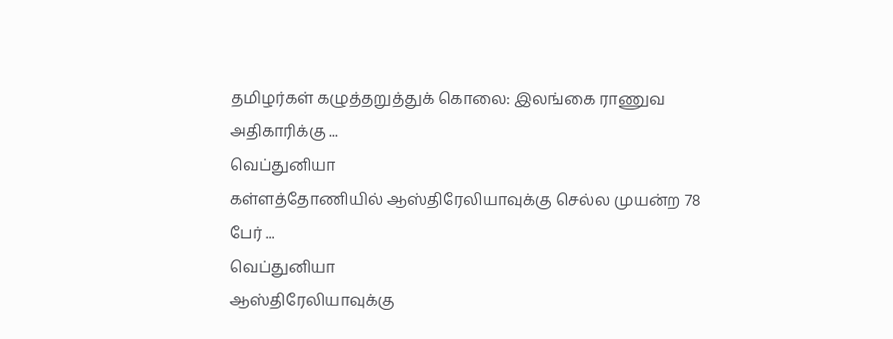தமிழர்கள் கழுத்தறுத்துக் கொலை: இலங்கை ராணுவ அதிகாரிக்கு ...
வெப்துனியா
கள்ளத்தோணியில் ஆஸ்திரேலியாவுக்கு செல்ல முயன்ற 78 பேர் ...
வெப்துனியா
ஆஸ்திரேலியாவுக்கு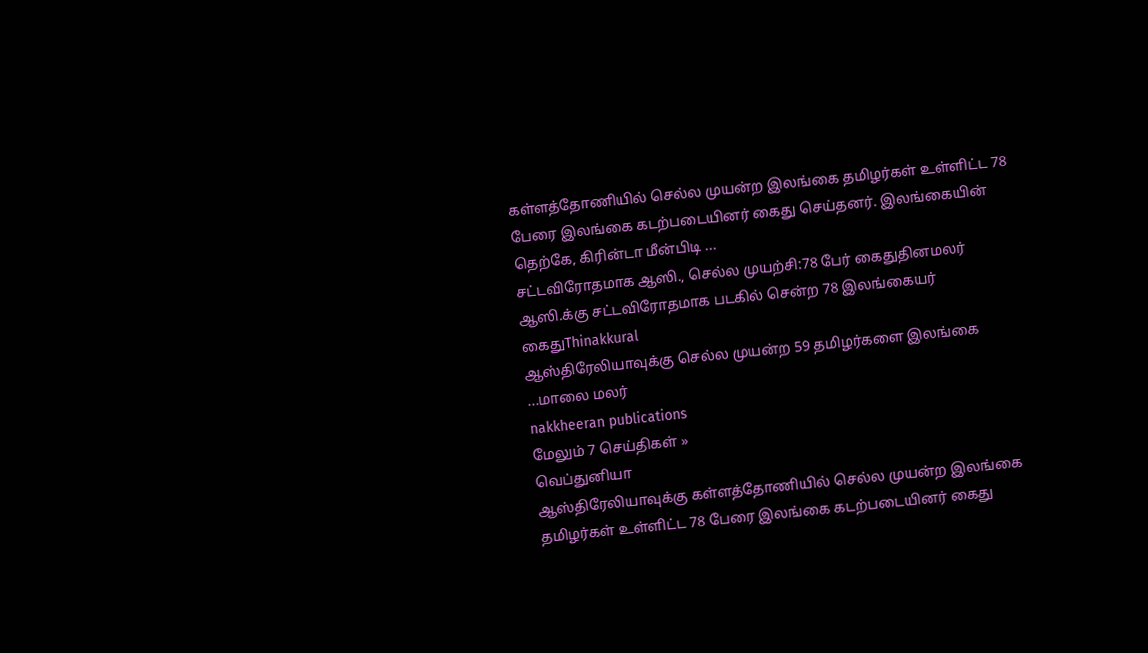கள்ளத்தோணியில் செல்ல முயன்ற இலங்கை தமிழர்கள் உள்ளிட்ட 78 பேரை இலங்கை கடற்படையினர் கைது செய்தனர். இலங்கையின் தெற்கே, கிரின்டா மீன்பிடி ...
சட்டவிரோதமாக ஆஸி., செல்ல முயற்சி:78 பேர் கைதுதினமலர்
ஆஸி.க்கு சட்டவிரோதமாக படகில் சென்ற 78 இலங்கையர் கைதுThinakkural
ஆஸ்திரேலியாவுக்கு செல்ல முயன்ற 59 தமிழர்களை இலங்கை ...மாலை மலர்
nakkheeran publications
மேலும் 7 செய்திகள் »
வெப்துனியா
ஆஸ்திரேலியாவுக்கு கள்ளத்தோணியில் செல்ல முயன்ற இலங்கை தமிழர்கள் உள்ளிட்ட 78 பேரை இலங்கை கடற்படையினர் கைது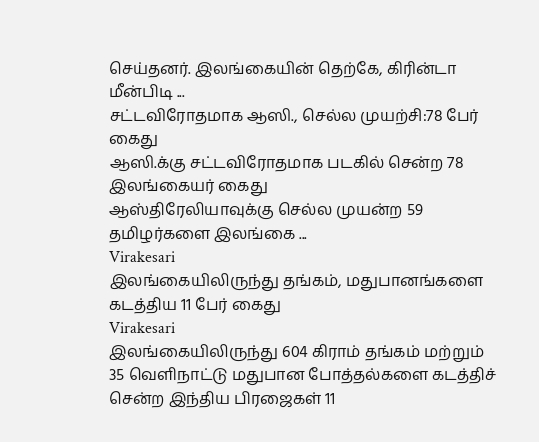செய்தனர். இலங்கையின் தெற்கே, கிரின்டா மீன்பிடி ...
சட்டவிரோதமாக ஆஸி., செல்ல முயற்சி:78 பேர் கைது
ஆஸி.க்கு சட்டவிரோதமாக படகில் சென்ற 78 இலங்கையர் கைது
ஆஸ்திரேலியாவுக்கு செல்ல முயன்ற 59 தமிழர்களை இலங்கை ...
Virakesari
இலங்கையிலிருந்து தங்கம், மதுபானங்களை கடத்திய 11 பேர் கைது
Virakesari
இலங்கையிலிருந்து 604 கிராம் தங்கம் மற்றும் 35 வெளிநாட்டு மதுபான போத்தல்களை கடத்திச் சென்ற இந்திய பிரஜைகள் 11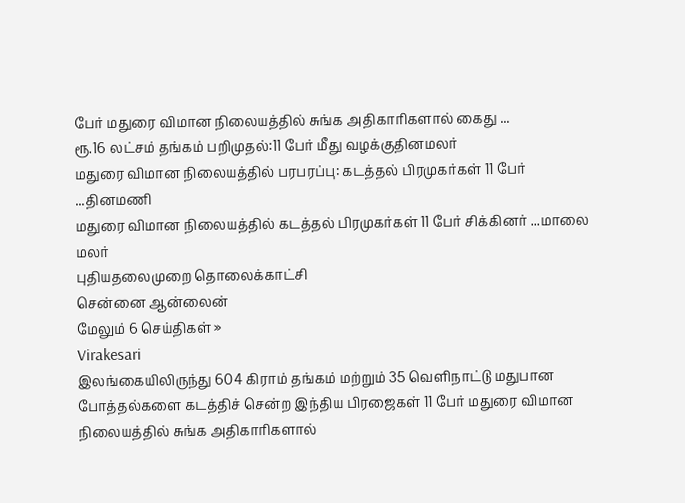பேர் மதுரை விமான நிலையத்தில் சுங்க அதிகாரிகளால் கைது ...
ரூ.16 லட்சம் தங்கம் பறிமுதல்:11 பேர் மீது வழக்குதினமலர்
மதுரை விமான நிலையத்தில் பரபரப்பு: கடத்தல் பிரமுகர்கள் 11 பேர் ...தினமணி
மதுரை விமான நிலையத்தில் கடத்தல் பிரமுகர்கள் 11 பேர் சிக்கினர் ...மாலை மலர்
புதியதலைமுறை தொலைக்காட்சி
சென்னை ஆன்லைன்
மேலும் 6 செய்திகள் »
Virakesari
இலங்கையிலிருந்து 604 கிராம் தங்கம் மற்றும் 35 வெளிநாட்டு மதுபான போத்தல்களை கடத்திச் சென்ற இந்திய பிரஜைகள் 11 பேர் மதுரை விமான நிலையத்தில் சுங்க அதிகாரிகளால்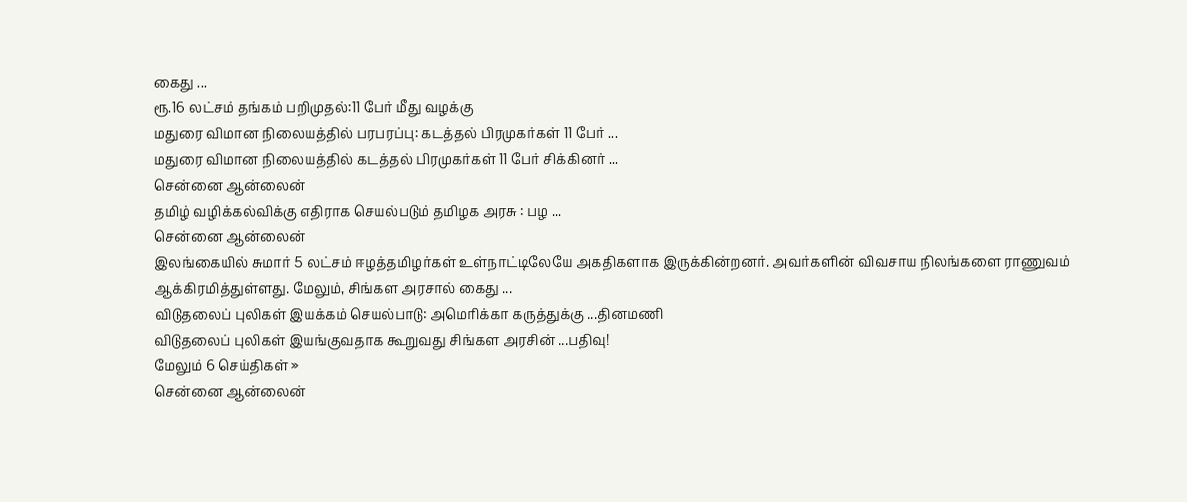கைது ...
ரூ.16 லட்சம் தங்கம் பறிமுதல்:11 பேர் மீது வழக்கு
மதுரை விமான நிலையத்தில் பரபரப்பு: கடத்தல் பிரமுகர்கள் 11 பேர் ...
மதுரை விமான நிலையத்தில் கடத்தல் பிரமுகர்கள் 11 பேர் சிக்கினர் ...
சென்னை ஆன்லைன்
தமிழ் வழிக்கல்விக்கு எதிராக செயல்படும் தமிழக அரசு : பழ ...
சென்னை ஆன்லைன்
இலங்கையில் சுமார் 5 லட்சம் ஈழத்தமிழர்கள் உள்நாட்டிலேயே அகதிகளாக இருக்கின்றனர். அவர்களின் விவசாய நிலங்களை ராணுவம் ஆக்கிரமித்துள்ளது. மேலும், சிங்கள அரசால் கைது ...
விடுதலைப் புலிகள் இயக்கம் செயல்பாடு: அமெரிக்கா கருத்துக்கு ...தினமணி
விடுதலைப் புலிகள் இயங்குவதாக கூறுவது சிங்கள அரசின் ...பதிவு!
மேலும் 6 செய்திகள் »
சென்னை ஆன்லைன்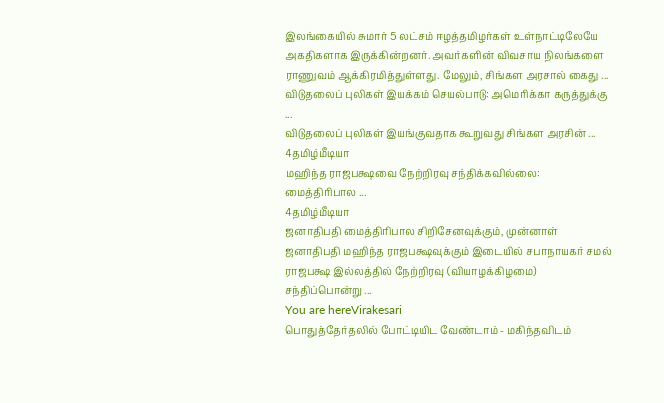இலங்கையில் சுமார் 5 லட்சம் ஈழத்தமிழர்கள் உள்நாட்டிலேயே அகதிகளாக இருக்கின்றனர். அவர்களின் விவசாய நிலங்களை ராணுவம் ஆக்கிரமித்துள்ளது. மேலும், சிங்கள அரசால் கைது ...
விடுதலைப் புலிகள் இயக்கம் செயல்பாடு: அமெரிக்கா கருத்துக்கு ...
விடுதலைப் புலிகள் இயங்குவதாக கூறுவது சிங்கள அரசின் ...
4தமிழ்மீடியா
மஹிந்த ராஜபக்ஷவை நேற்றிரவு சந்திக்கவில்லை: மைத்திரிபால ...
4தமிழ்மீடியா
ஜனாதிபதி மைத்திரிபால சிறிசேனவுக்கும், முன்னாள் ஜனாதிபதி மஹிந்த ராஜபக்ஷவுக்கும் இடையில் சபாநாயகர் சமல் ராஜபக்ஷ இல்லத்தில் நேற்றிரவு (வியாழக்கிழமை) சந்திப்பொன்று ...
You are hereVirakesari
பொதுத்தேர்தலில் போட்டியிட வேண்டாம் - மகிந்தவிடம்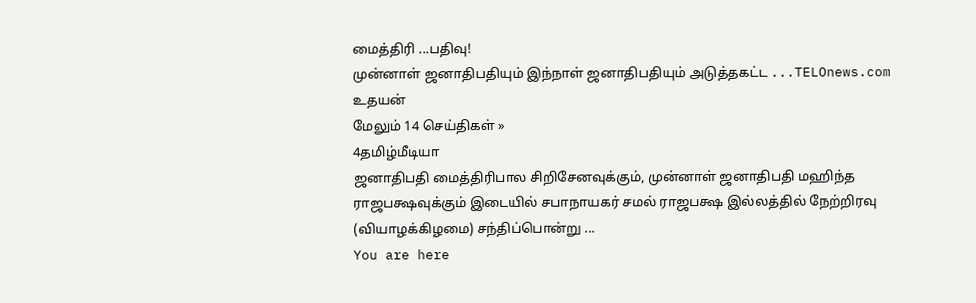மைத்திரி ...பதிவு!
முன்னாள் ஜனாதிபதியும் இந்நாள் ஜனாதிபதியும் அடுத்தகட்ட ...TELOnews.com
உதயன்
மேலும் 14 செய்திகள் »
4தமிழ்மீடியா
ஜனாதிபதி மைத்திரிபால சிறிசேனவுக்கும், முன்னாள் ஜனாதிபதி மஹிந்த ராஜபக்ஷவுக்கும் இடையில் சபாநாயகர் சமல் ராஜபக்ஷ இல்லத்தில் நேற்றிரவு (வியாழக்கிழமை) சந்திப்பொன்று ...
You are here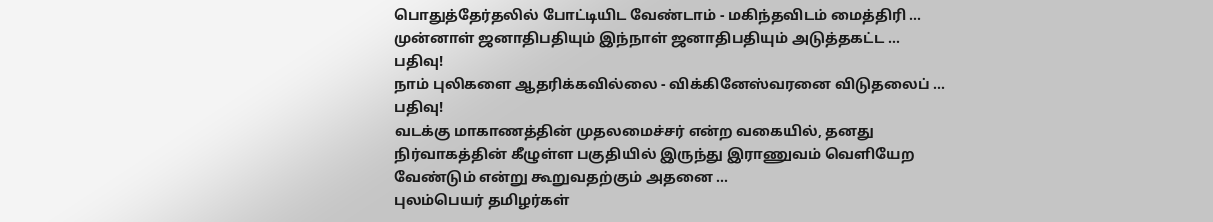பொதுத்தேர்தலில் போட்டியிட வேண்டாம் - மகிந்தவிடம் மைத்திரி ...
முன்னாள் ஜனாதிபதியும் இந்நாள் ஜனாதிபதியும் அடுத்தகட்ட ...
பதிவு!
நாம் புலிகளை ஆதரிக்கவில்லை - விக்கினேஸ்வரனை விடுதலைப் ...
பதிவு!
வடக்கு மாகாணத்தின் முதலமைச்சர் என்ற வகையில், தனது நிர்வாகத்தின் கீழுள்ள பகுதியில் இருந்து இராணுவம் வெளியேற வேண்டும் என்று கூறுவதற்கும் அதனை ...
புலம்பெயர் தமிழர்கள்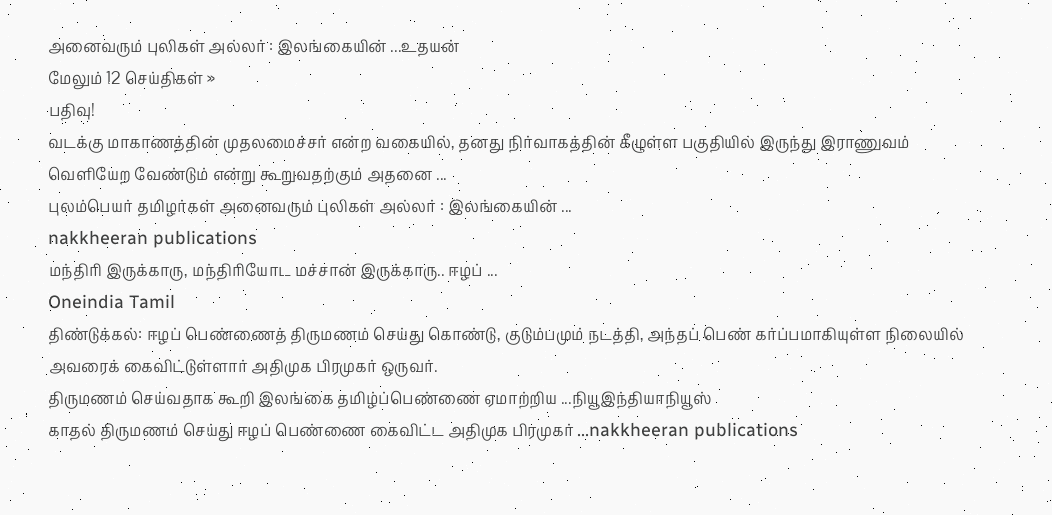அனைவரும் புலிகள் அல்லர் : இலங்கையின் ...உதயன்
மேலும் 12 செய்திகள் »
பதிவு!
வடக்கு மாகாணத்தின் முதலமைச்சர் என்ற வகையில், தனது நிர்வாகத்தின் கீழுள்ள பகுதியில் இருந்து இராணுவம் வெளியேற வேண்டும் என்று கூறுவதற்கும் அதனை ...
புலம்பெயர் தமிழர்கள் அனைவரும் புலிகள் அல்லர் : இலங்கையின் ...
nakkheeran publications
மந்திரி இருக்காரு, மந்திரியோட மச்சான் இருக்காரு.. ஈழப் ...
Oneindia Tamil
திண்டுக்கல்: ஈழப் பெண்ணைத் திருமணம் செய்து கொண்டு, குடும்பமும் நடத்தி, அந்தப் பெண் கர்ப்பமாகியுள்ள நிலையில் அவரைக் கைவிட்டுள்ளார் அதிமுக பிரமுகர் ஒருவர்.
திருமணம் செய்வதாக கூறி இலங்கை தமிழ்ப்பெண்ணை ஏமாற்றிய ...நியூஇந்தியாநியூஸ்
காதல் திருமணம் செய்து ஈழப் பெண்ணை கைவிட்ட அதிமுக பிரமுகர் ...nakkheeran publications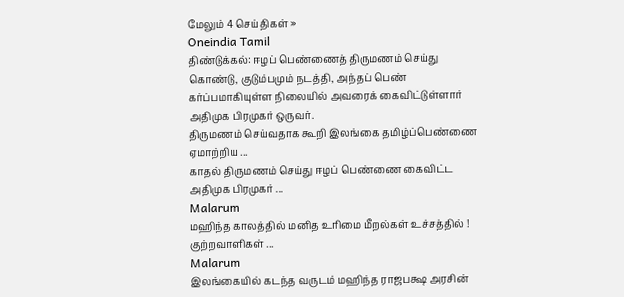மேலும் 4 செய்திகள் »
Oneindia Tamil
திண்டுக்கல்: ஈழப் பெண்ணைத் திருமணம் செய்து கொண்டு, குடும்பமும் நடத்தி, அந்தப் பெண் கர்ப்பமாகியுள்ள நிலையில் அவரைக் கைவிட்டுள்ளார் அதிமுக பிரமுகர் ஒருவர்.
திருமணம் செய்வதாக கூறி இலங்கை தமிழ்ப்பெண்ணை ஏமாற்றிய ...
காதல் திருமணம் செய்து ஈழப் பெண்ணை கைவிட்ட அதிமுக பிரமுகர் ...
Malarum
மஹிந்த காலத்தில் மனித உரிமை மீறல்கள் உச்சத்தில் ! குற்றவாளிகள் ...
Malarum
இலங்கையில் கடந்த வருடம் மஹிந்த ராஜபக்ஷ அரசின்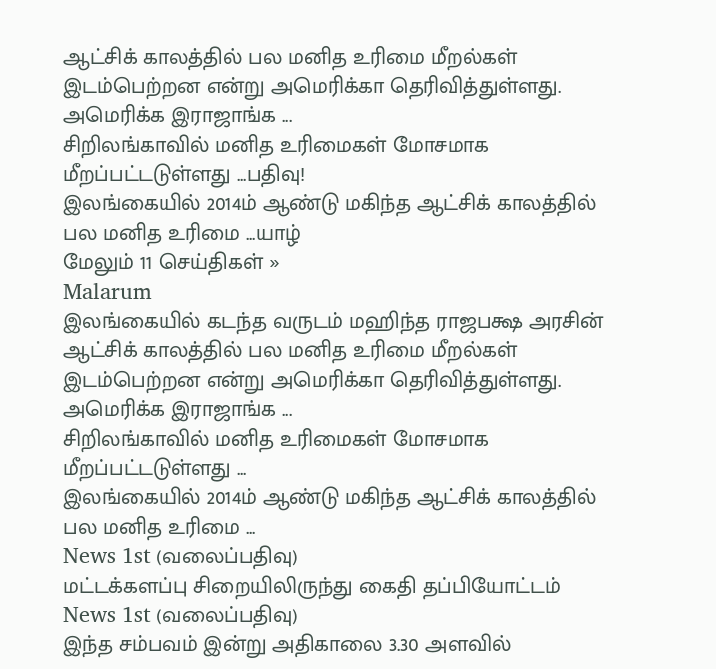ஆட்சிக் காலத்தில் பல மனித உரிமை மீறல்கள் இடம்பெற்றன என்று அமெரிக்கா தெரிவித்துள்ளது. அமெரிக்க இராஜாங்க ...
சிறிலங்காவில் மனித உரிமைகள் மோசமாக மீறப்பட்டடுள்ளது ...பதிவு!
இலங்கையில் 2014ம் ஆண்டு மகிந்த ஆட்சிக் காலத்தில் பல மனித உரிமை ...யாழ்
மேலும் 11 செய்திகள் »
Malarum
இலங்கையில் கடந்த வருடம் மஹிந்த ராஜபக்ஷ அரசின் ஆட்சிக் காலத்தில் பல மனித உரிமை மீறல்கள் இடம்பெற்றன என்று அமெரிக்கா தெரிவித்துள்ளது. அமெரிக்க இராஜாங்க ...
சிறிலங்காவில் மனித உரிமைகள் மோசமாக மீறப்பட்டடுள்ளது ...
இலங்கையில் 2014ம் ஆண்டு மகிந்த ஆட்சிக் காலத்தில் பல மனித உரிமை ...
News 1st (வலைப்பதிவு)
மட்டக்களப்பு சிறையிலிருந்து கைதி தப்பியோட்டம்
News 1st (வலைப்பதிவு)
இந்த சம்பவம் இன்று அதிகாலை 3.30 அளவில்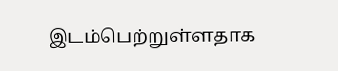இடம்பெற்றுள்ளதாக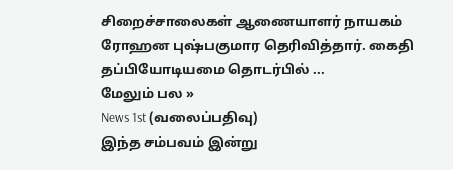சிறைச்சாலைகள் ஆணையாளர் நாயகம் ரோஹன புஷ்பகுமார தெரிவித்தார். கைதி தப்பியோடியமை தொடர்பில் ...
மேலும் பல »
News 1st (வலைப்பதிவு)
இந்த சம்பவம் இன்று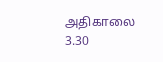அதிகாலை 3.30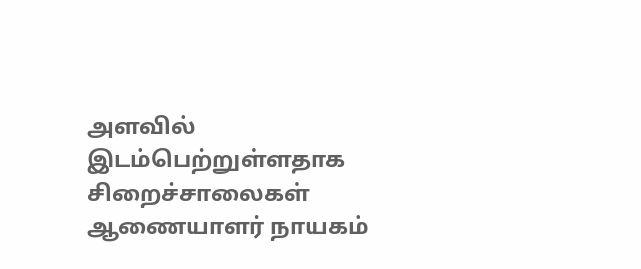அளவில் இடம்பெற்றுள்ளதாக சிறைச்சாலைகள் ஆணையாளர் நாயகம்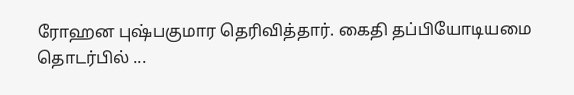ரோஹன புஷ்பகுமார தெரிவித்தார். கைதி தப்பியோடியமை தொடர்பில் ...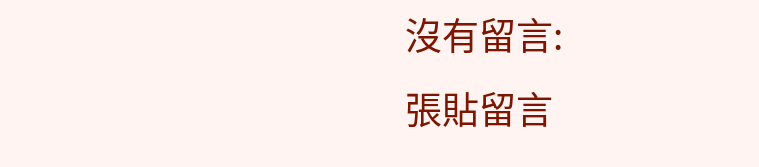沒有留言:
張貼留言